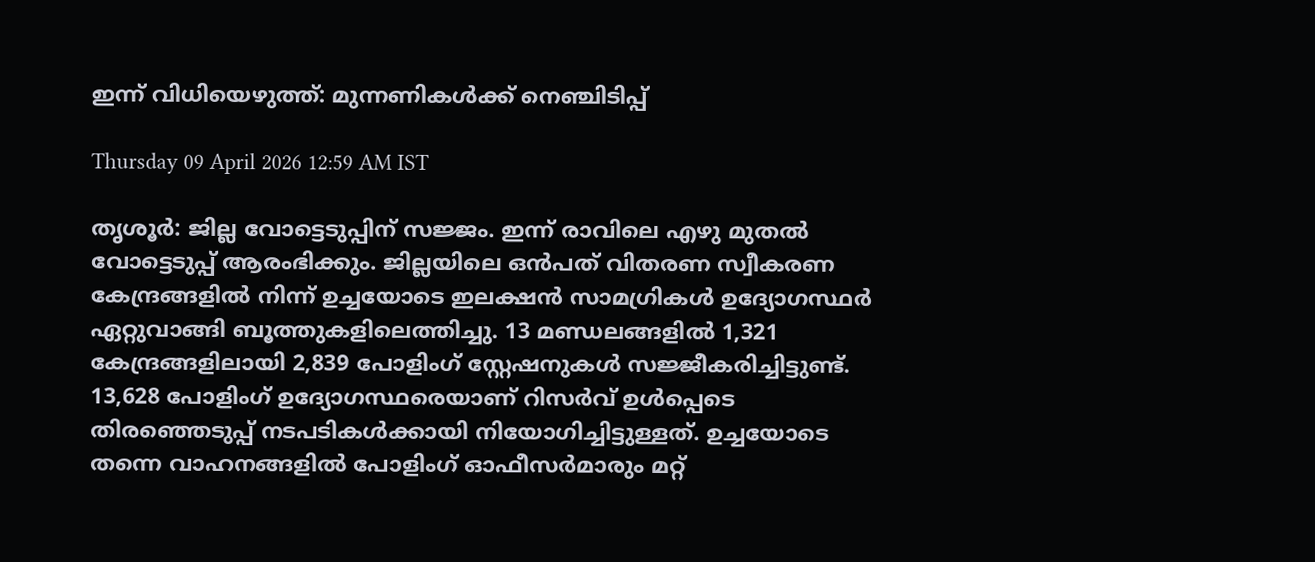ഇന്ന് വിധിയെഴുത്ത്: മുന്നണികൾക്ക് നെഞ്ചിടിപ്പ്

Thursday 09 April 2026 12:59 AM IST

തൃശൂർ: ജില്ല വോട്ടെടുപ്പിന് സജ്ജം. ഇന്ന് രാവിലെ എഴു മുതൽ വോട്ടെടുപ്പ് ആരംഭിക്കും. ജില്ലയിലെ ഒൻപത് വിതരണ സ്വീകരണ കേന്ദ്രങ്ങളിൽ നിന്ന് ഉച്ചയോടെ ഇലക്ഷൻ സാമഗ്രികൾ ഉദ്യോഗസ്ഥർ ഏറ്റുവാങ്ങി ബൂത്തുകളിലെത്തിച്ചു. 13 മണ്ഡലങ്ങളിൽ 1,321 കേന്ദ്രങ്ങളിലായി 2,839 പോളിംഗ് സ്റ്റേഷനുകൾ സജ്ജീകരിച്ചിട്ടുണ്ട്. 13,628 പോളിംഗ് ഉദ്യോഗസ്ഥരെയാണ് റിസർവ് ഉൾപ്പെടെ തിരഞ്ഞെടുപ്പ് നടപടികൾക്കായി നിയോഗിച്ചിട്ടുള്ളത്. ഉച്ചയോടെ തന്നെ വാഹനങ്ങളിൽ പോളിംഗ് ഓഫീസർമാരും മറ്റ്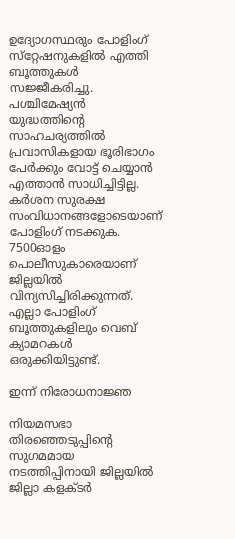ഉദ്യോഗസ്ഥരും പോളിംഗ് സ്‌റ്റേഷനുകളിൽ എത്തി ബൂത്തുകൾ സജ്ജീകരിച്ചു. പശ്ചിമേഷ്യൻ യുദ്ധത്തിന്റെ സാഹചര്യത്തിൽ പ്രവാസികളായ ഭൂരിഭാഗം പേർക്കും വോട്ട് ചെയ്യാൻ എത്താൻ സാധിച്ചിട്ടില്ല. കർശന സുരക്ഷ സംവിധാനങ്ങളോടെയാണ് പോളിംഗ് നടക്കുക. 7500ഓളം പൊലീസുകാരെയാണ് ജില്ലയിൽ വിന്യസിച്ചിരിക്കുന്നത്. എല്ലാ പോളിംഗ് ബൂത്തുകളിലും വെബ് ക്യാമറകൾ ഒരുക്കിയിട്ടുണ്ട്.

ഇന്ന് നിരോധനാജ്ഞ

നിയമസഭാ തിരഞ്ഞെടുപ്പിന്റെ സുഗമമായ നടത്തിപ്പിനായി ജില്ലയിൽ ജില്ലാ കളക്ടർ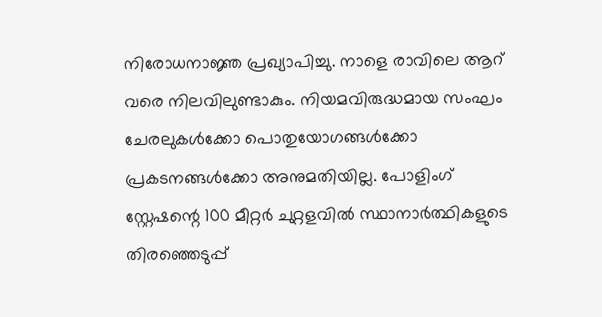നിരോധനാജ്ഞ പ്രഖ്യാപിച്ചു. നാളെ രാവിലെ ആറ് വരെ നിലവിലുണ്ടാകും. നിയമവിരുദ്ധമായ സംഘം ചേരലുകൾക്കോ പൊതുയോഗങ്ങൾക്കോ പ്രകടനങ്ങൾക്കോ അനുമതിയില്ല. പോളിംഗ് സ്റ്റേഷന്റെ 100 മീറ്റർ ചുറ്റളവിൽ സ്ഥാനാർത്ഥികളുടെ തിരഞ്ഞെടുപ്പ്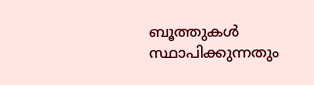ബൂത്തുകൾ സ്ഥാപിക്കുന്നതും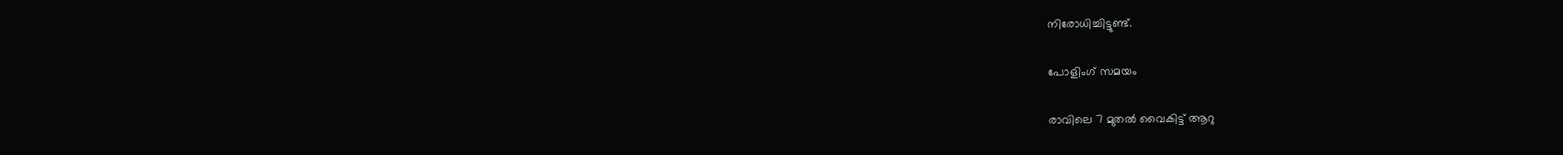നിരോധിച്ചിട്ടുണ്ട്.

പോളിംഗ് സമയം

രാവിലെ 7 മുതൽ വൈകിട്ട് ആറു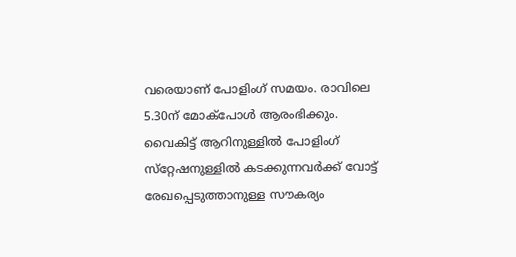വരെയാണ് പോളിംഗ് സമയം. രാവിലെ 5.30ന് മോക്‌പോൾ ആരംഭിക്കും. വൈകിട്ട് ആറിനുള്ളിൽ പോളിംഗ് സ്‌റ്റേഷനുള്ളിൽ കടക്കുന്നവർക്ക് വോട്ട് രേഖപ്പെടുത്താനുള്ള സൗകര്യം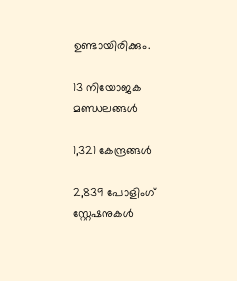ഉണ്ടായിരിക്കും.

13 നിയോജക മണ്ഡലങ്ങൾ

1,321 കേന്ദ്രങ്ങൾ

2,839 പോളിംഗ് സ്റ്റേഷനുകൾ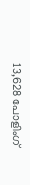13,628 പോളിംഗ്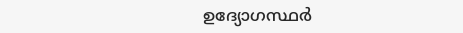ഉദ്യോഗസ്ഥർ